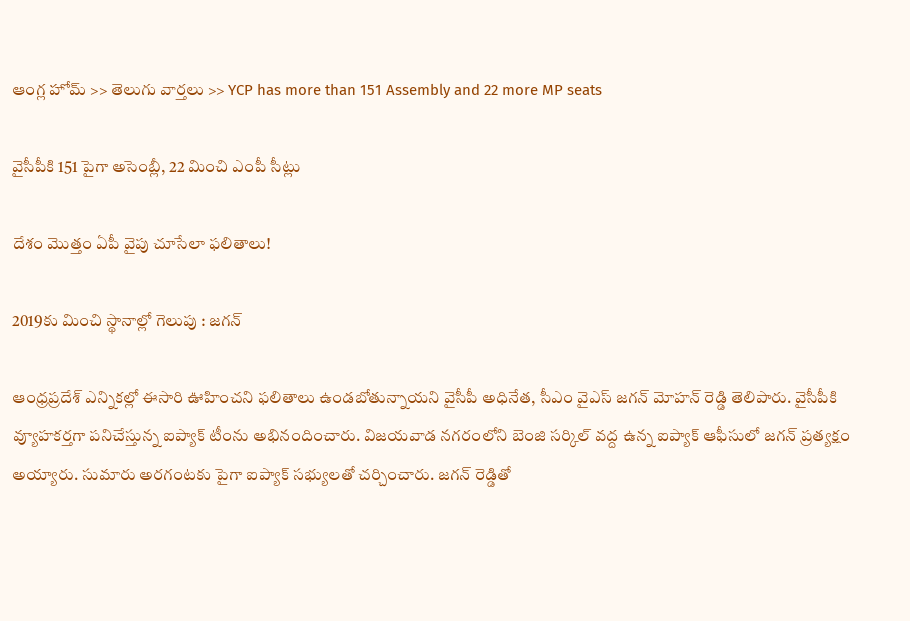ఆంగ్ల హోమ్ >> తెలుగు వార్తలు >> YCP has more than 151 Assembly and 22 more MP seats

వైసీపీకి 151 పైగా అసెంబ్లీ, 22 మించి ఎంపీ సీట్లు

దేశం మొత్తం ఏపీ వైపు చూసేలా ఫలితాలు!

2019కు మించి స్థానాల్లో గెలుపు : జగన్

ఆంధ్రప్రదేశ్ ఎన్నికల్లో ఈసారి ఊహించని ఫలితాలు ఉండబోతున్నాయని వైసీపీ అధినేత, సీఎం వైఎస్ జగన్ మోహన్ రెడ్డి తెలిపారు. వైసీపీకి వ్యూహకర్తగా పనిచేస్తున్న ఐప్యాక్ టీంను అభినందించారు. విజయవాడ నగరంలోని బెంజి సర్కిల్ వద్ద ఉన్న ఐప్యాక్ ఆఫీసులో జగన్ ప్రత్యక్షం అయ్యారు. సుమారు అరగంటకు పైగా ఐప్యాక్ సభ్యులతో చర్చించారు. జగన్ రెడ్డితో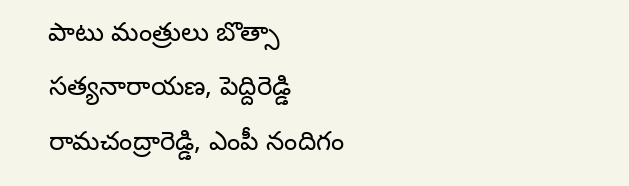పాటు మంత్రులు బొత్సా సత్యనారాయణ, పెద్దిరెడ్డి రామచంద్రారెడ్డి, ఎంపీ నందిగం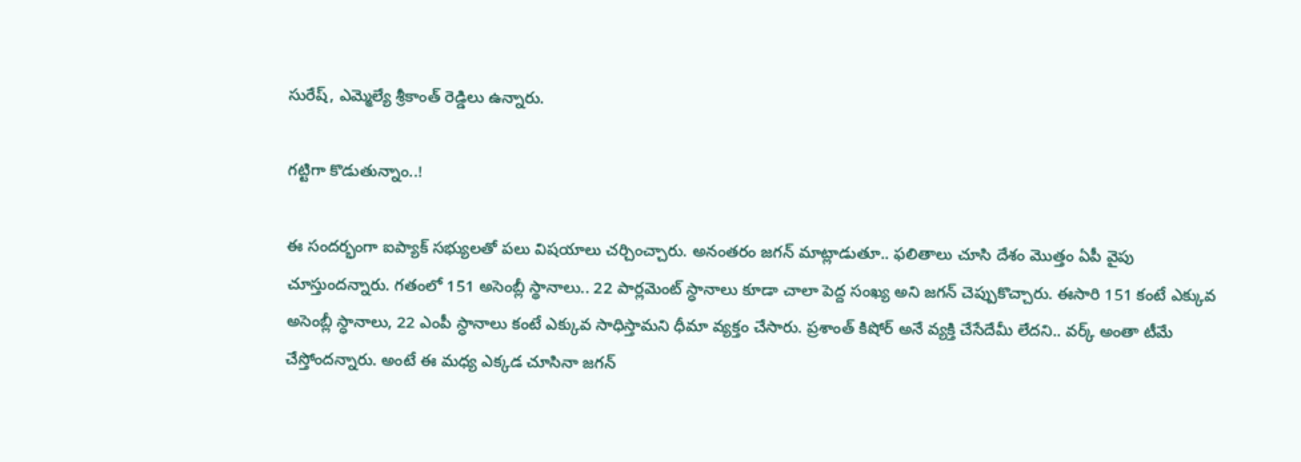సురేష్, ఎమ్మెల్యే శ్రీకాంత్ రెడ్డిలు ఉన్నారు.

గట్టిగా కొడుతున్నాం..!

ఈ సందర్భంగా ఐప్యాక్ సభ్యులతో పలు విషయాలు చర్చించ్చారు. అనంతరం జగన్ మాట్లాడుతూ.. ఫలితాలు చూసి దేశం మొత్తం ఏపీ వైపు చూస్తుందన్నారు. గతంలో 151 అసెంబ్లీ స్థానాలు.. 22 పార్లమెంట్ స్ధానాలు కూడా చాలా పెద్ద సంఖ్య అని జగన్ చెప్పుకొచ్చారు. ఈసారి 151 కంటే ఎక్కువ అసెంబ్లీ స్ధానాలు, 22 ఎంపీ స్ధానాలు కంటే ఎక్కువ సాధిస్తామని ధీమా వ్యక్తం చేసారు. ప్రశాంత్ కిషోర్ అనే వ్యక్తి చేసేదేమీ లేదని.. వర్క్ అంతా టీమే చేస్తోందన్నారు. అంటే ఈ మధ్య ఎక్కడ చూసినా జగన్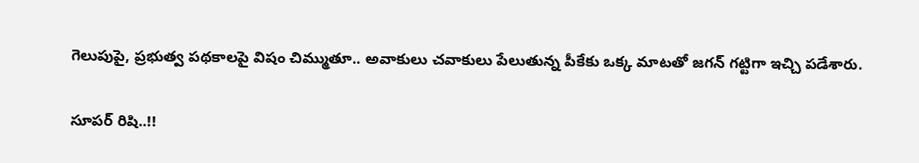గెలుపుపై, ప్రభుత్వ పథకాలపై విషం చిమ్ముతూ.. అవాకులు చవాకులు పేలుతున్న పీకేకు ఒక్క మాటతో జగన్ గట్టిగా ఇచ్చి పడేశారు.

సూపర్ రిషి..!!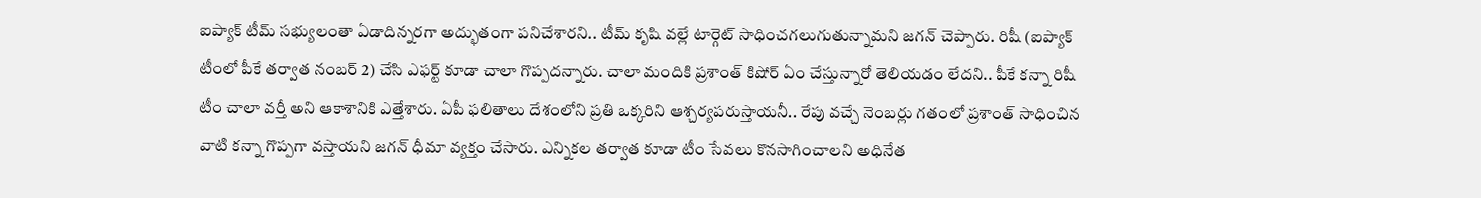ఐప్యాక్ టీమ్ సభ్యులంతా ఏడాదిన్నరగా అద్భుతంగా పనిచేశారని.. టీమ్ కృషి వల్లే టార్గెట్ సాధించగలుగుతున్నామని జగన్ చెప్పారు. రిషీ (ఐప్యాక్ టీంలో పీకే తర్వాత నంబర్ 2) చేసి ఎఫర్ట్ కూడా చాలా గొప్పదన్నారు. చాలా మందికి ప్రశాంత్ కిషోర్ ఏం చేస్తున్నారో తెలియడం లేదని.. పీకే కన్నా రిషీ టీం చాలా వర్తీ అని ఆకాశానికి ఎత్తేశారు. ఏపీ ఫలితాలు దేశంలోని ప్రతి ఒక్కరిని ఆశ్చర్యపరుస్తాయనీ.. రేపు వచ్చే నెంబర్లు గతంలో ప్రశాంత్ సాధించిన వాటి కన్నా గొప్పగా వస్తాయని జగన్ ధీమా వ్యక్తం చేసారు. ఎన్నికల తర్వాత కూడా టీం సేవలు కొనసాగించాలని అధినేత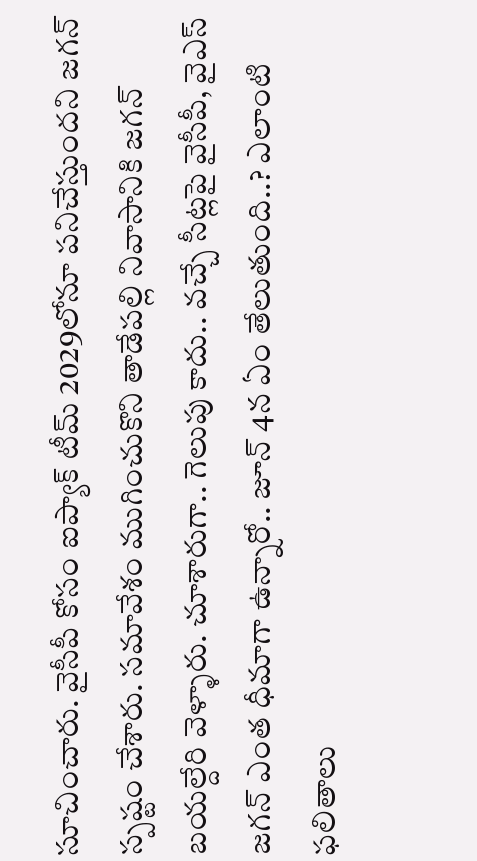సూచించారు. వైసీపీ కోసం ఐప్యాక్‌ టీమ్‌ 2029లోనూ పనిచేస్తుందని జగన్ స్పష్టం చేశారు. సమావేశం ముగించుకొని తాడేపల్లి నివాసానికి జగన్ బయల్దేరి వెళ్ళారు. చూశారుగా.. గెలుపు కాదు.. వచ్చే సీట్లపై వైసీపీ, వైఎస్ జగన్ ఎంత ధీమాగా ఉన్నారో.. జూన్ 4న ఏం తేలుతుంది..? ఎలాంటి ఫలితాలు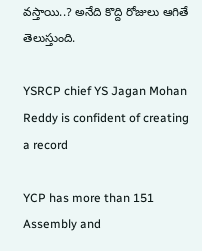వస్తాయి..? అనేది కొద్ది రోజులు ఆగితే తెలుస్తుంది.

YSRCP chief YS Jagan Mohan Reddy is confident of creating a record

YCP has more than 151 Assembly and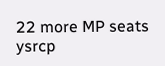22 more MP seats
ysrcp